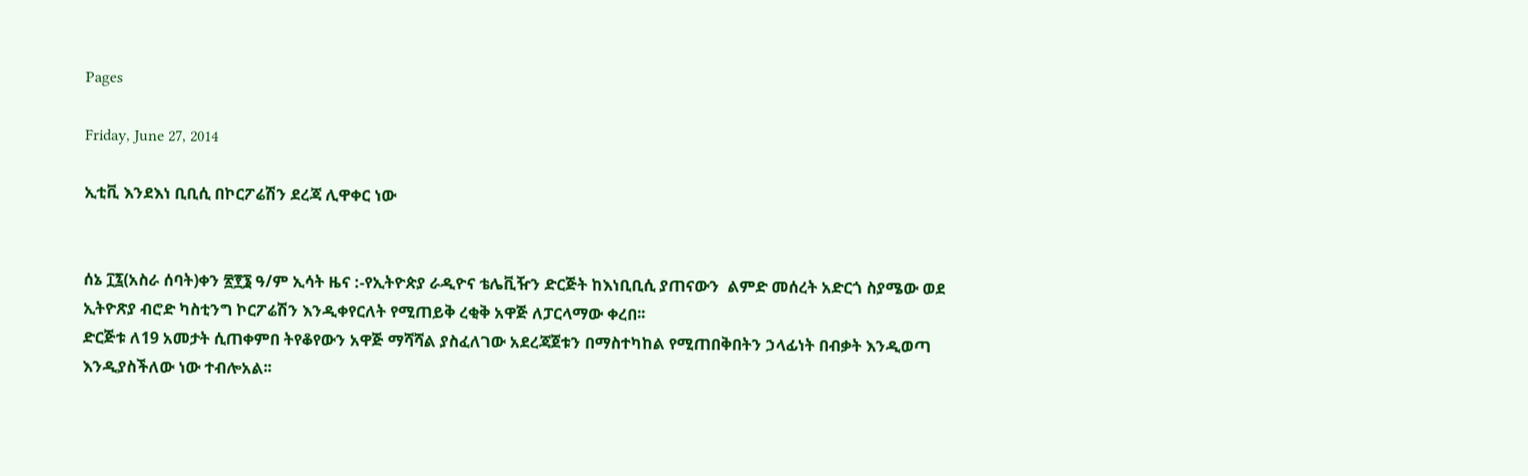Pages

Friday, June 27, 2014

ኢቲቪ እንደእነ ቢቢሲ በኮርፖሬሽን ደረጃ ሊዋቀር ነው


ሰኔ ፲፯(አስራ ሰባት)ቀን ፳፻፮ ዓ/ም ኢሳት ዜና :-የኢትዮጵያ ራዲዮና ቴሌቪዥን ድርጅት ከእነቢቢሲ ያጠናውን  ልምድ መሰረት አድርጎ ስያሜው ወደ ኢትዮጽያ ብሮድ ካስቲንግ ኮርፖሬሽን እንዲቀየርለት የሚጠይቅ ረቂቅ አዋጅ ለፓርላማው ቀረበ፡፡
ድርጅቱ ለ19 አመታት ሲጠቀምበ ትየቆየውን አዋጅ ማሻሻል ያስፈለገው አደረጃጀቱን በማስተካከል የሚጠበቅበትን ኃላፊነት በብቃት እንዲወጣ እንዲያስችለው ነው ተብሎአል፡፡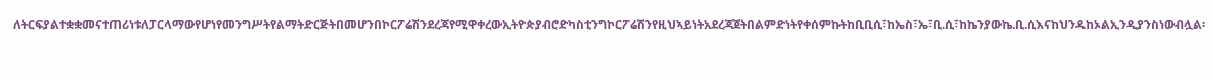ለትርፍያልተቋቋመናተጠሪነቱለፓርላማውየሆነየመንግሥትየልማትድርጅትበመሆንበኮርፖሬሽንደረጃየሚዋቀረውኢትዮጵያብሮድካስቲንግኮርፖሬሽንየዚህኣይነትአደረጃጀትበልምድነትየቀሰምኩትከቢቢሲ፣ከኤስ፣ኤ፣ቢ.ሲ፣ከኬንያውኬ.ቢ.ሲእናከህንዱከኦልኢንዲያንስነውብሏል፡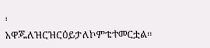፡
አዋጁለዝርዝርዕይታለኮምቴተመርቷል።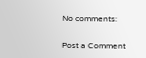No comments:

Post a Comment